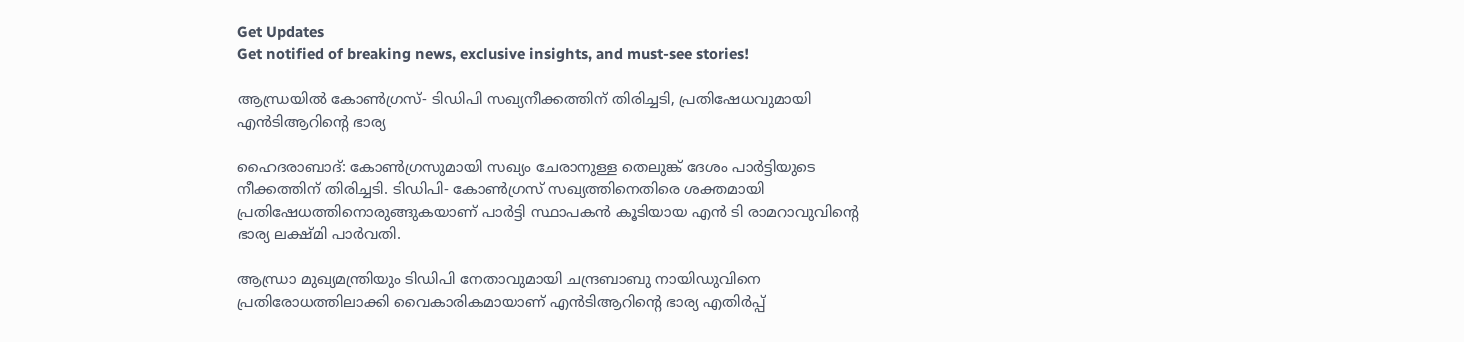Get Updates
Get notified of breaking news, exclusive insights, and must-see stories!

ആന്ധ്രയിൽ കോൺഗ്രസ്- ടിഡിപി സഖ്യനീക്കത്തിന് തിരിച്ചടി, പ്രതിഷേധവുമായി എൻടിആറിന്റെ ഭാര്യ

ഹൈദരാബാദ്: കോൺഗ്രസുമായി സഖ്യം ചേരാനുള്ള തെലുങ്ക് ദേശം പാർട്ടിയുടെ നീക്കത്തിന് തിരിച്ചടി. ടിഡിപി- കോൺഗ്രസ് സഖ്യത്തിനെതിരെ ശക്തമായി പ്രതിഷേധത്തിനൊരുങ്ങുകയാണ് പാർട്ടി സ്ഥാപകൻ കൂടിയായ എൻ ടി രാമറാവുവിന്റെ ഭാര്യ ലക്ഷ്മി പാർവതി.

ആന്ധ്രാ മുഖ്യമന്ത്രിയും ടിഡിപി നേതാവുമായി ചന്ദ്രബാബു നായിഡുവിനെ പ്രതിരോധത്തിലാക്കി വൈകാരികമായാണ് എൻടിആറിന്റെ ഭാര്യ എതിർപ്പ്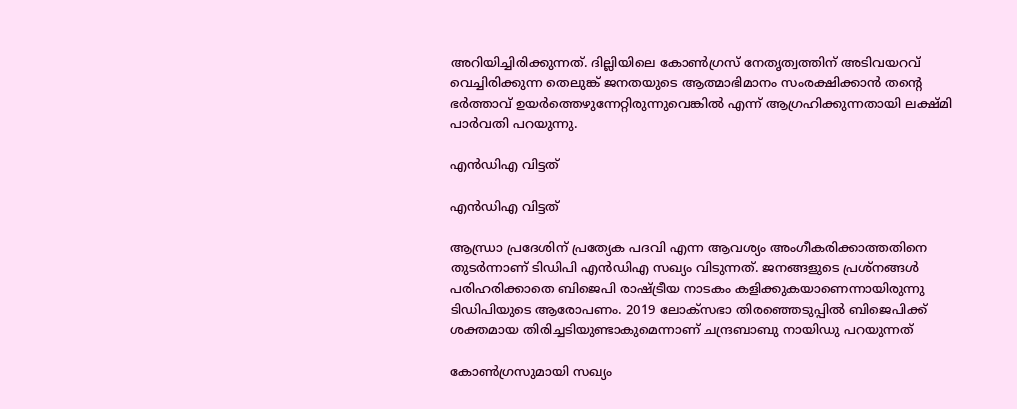അറിയിച്ചിരിക്കുന്നത്. ദില്ലിയിലെ കോൺഗ്രസ് നേതൃത്വത്തിന് അടിവയറവ് വെച്ചിരിക്കുന്ന തെലുങ്ക് ജനതയുടെ ആത്മാഭിമാനം സംരക്ഷിക്കാൻ തന്റെ ഭർത്താവ് ഉയർത്തെഴുന്നേറ്റിരുന്നുവെങ്കിൽ എന്ന് ആഗ്രഹിക്കുന്നതായി ലക്ഷ്മി പാർവതി പറയുന്നു.

എൻഡിഎ വിട്ടത്

എൻഡിഎ വിട്ടത്

ആന്ധ്രാ പ്രദേശിന് പ്രത്യേക പദവി എന്ന ആവശ്യം അംഗീകരിക്കാത്തതിനെ തുടർന്നാണ് ടിഡിപി എൻഡിഎ സഖ്യം വിടുന്നത്. ജനങ്ങളുടെ പ്രശ്നങ്ങൾ പരിഹരിക്കാതെ ബിജെപി രാഷ്ട്രീയ നാടകം കളിക്കുകയാണെന്നായിരുന്നു ടിഡിപിയുടെ ആരോപണം. 2019 ലോക്സഭാ തിരഞ്ഞെടുപ്പിൽ ബിജെപിക്ക് ശക്തമായ തിരിച്ചടിയുണ്ടാകുമെന്നാണ് ചന്ദ്രബാബു നായിഡു പറയുന്നത്

കോൺഗ്രസുമായി സഖ്യം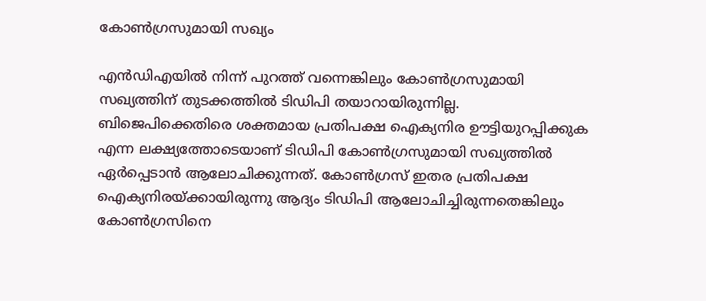കോൺഗ്രസുമായി സഖ്യം

എൻഡിഎയിൽ നിന്ന് പുറത്ത് വന്നെങ്കിലും കോൺഗ്രസുമായി സഖ്യത്തിന് തുടക്കത്തിൽ ടിഡിപി തയാറായിരുന്നില്ല. ബിജെപിക്കെതിരെ ശക്തമായ പ്രതിപക്ഷ ഐക്യനിര ഊട്ടിയുറപ്പിക്കുക എന്ന ലക്ഷ്യത്തോടെയാണ് ടിഡിപി കോൺഗ്രസുമായി സഖ്യത്തിൽ ഏർപ്പെടാൻ ആലോചിക്കുന്നത്. കോൺഗ്രസ് ഇതര പ്രതിപക്ഷ ഐക്യനിരയ്ക്കായിരുന്നു ആദ്യം ടിഡിപി ആലോചിച്ചിരുന്നതെങ്കിലും കോൺഗ്രസിനെ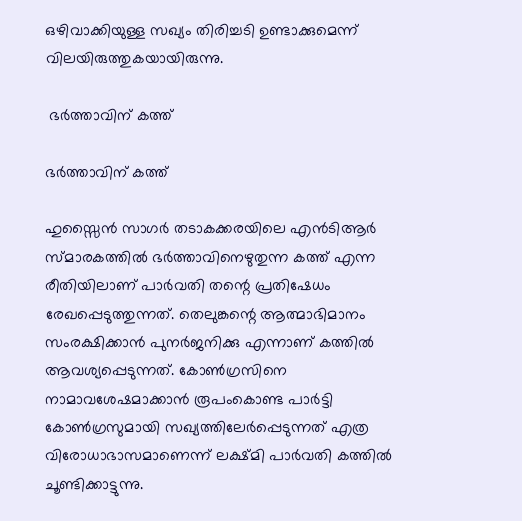ഒഴിവാക്കിയുള്ള സഖ്യം തിരിച്ചടി ഉണ്ടാക്കുമെന്ന് വിലയിരുത്തുകയായിരുന്നു.

 ഭർത്താവിന് കത്ത്

ഭർത്താവിന് കത്ത്

ഹുസ്സൈൻ സാഗർ തടാകക്കരയിലെ എൻടിആർ സ്മാരകത്തിൽ ഭർത്താവിനെഴുതുന്ന കത്ത് എന്ന രീതിയിലാണ് പാർവതി തന്റെ പ്രതിഷേധം രേഖപ്പെടുത്തുന്നത്. തെലുങ്കന്റെ ആത്മാഭിമാനം സംരക്ഷിക്കാൻ പുനർജനിക്കു എന്നാണ് കത്തിൽ ആവശ്യപ്പെടുന്നത്. കോൺഗ്രസിനെ നാമാവശേഷമാക്കാൻ രൂപംകൊണ്ട പാർട്ടി കോൺഗ്രസുമായി സഖ്യത്തിലേർപ്പെടുന്നത് എത്ര വിരോധാഭാസമാണെന്ന് ലക്ഷ്മി പാർവതി കത്തിൽ ചൂണ്ടിക്കാട്ടുന്നു.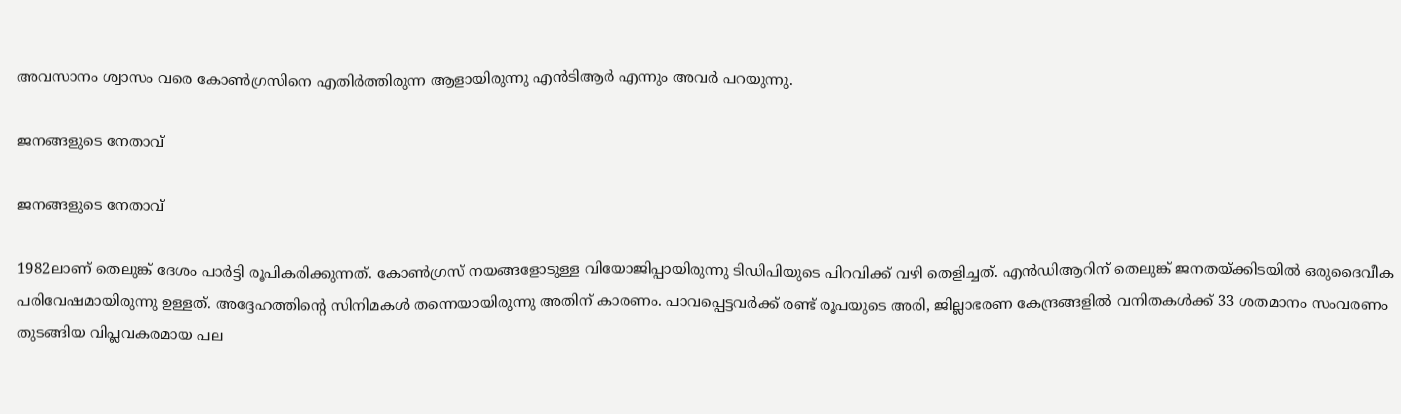അവസാനം ശ്വാസം വരെ കോൺഗ്രസിനെ എതിർത്തിരുന്ന ആളായിരുന്നു എൻടിആർ എന്നും അവർ പറയുന്നു.

ജനങ്ങളുടെ നേതാവ്

ജനങ്ങളുടെ നേതാവ്

1982ലാണ് തെലുങ്ക് ദേശം പാർട്ടി രൂപികരിക്കുന്നത്. കോൺഗ്രസ് നയങ്ങളോടുള്ള വിയോജിപ്പായിരുന്നു ടിഡിപിയുടെ പിറവിക്ക് വഴി തെളിച്ചത്. എൻഡിആറിന് തെലുങ്ക് ജനതയ്ക്കിടയിൽ ഒരുദൈവീക പരിവേഷമായിരുന്നു ഉള്ളത്. അദ്ദേഹത്തിന്റെ സിനിമകൾ തന്നെയായിരുന്നു അതിന് കാരണം. പാവപ്പെട്ടവർക്ക് രണ്ട് രൂപയുടെ അരി, ജില്ലാഭരണ കേന്ദ്രങ്ങളിൽ വനിതകൾക്ക് 33 ശതമാനം സംവരണം തുടങ്ങിയ വിപ്ലവകരമായ പല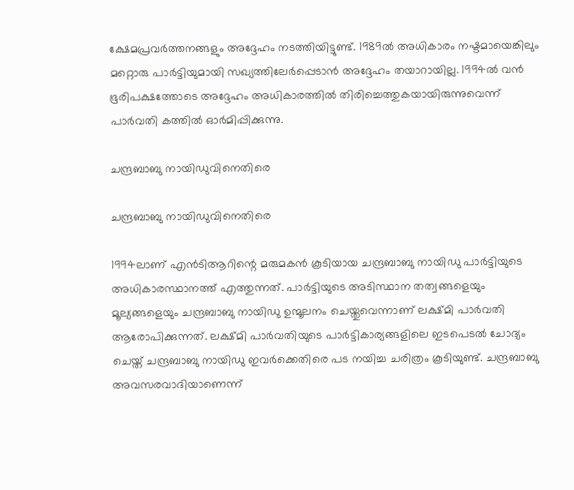ക്ഷേമപ്രവർത്തനങ്ങളും അദ്ദേഹം നടത്തിയിട്ടുണ്ട്. 1989ൽ അധികാരം നഷ്ടമായെങ്കിലും മറ്റൊരു പാർട്ടിയുമായി സഖ്യത്തിലേർപ്പെടാൻ അദ്ദേഹം തയാറായില്ല. 1994ൽ വൻ ഭൂരിപക്ഷത്തോടെ അദ്ദേഹം അധികാരത്തിൽ തിരിച്ചെത്തുകയായിരുന്നുവെന്ന് പാർവതി കത്തിൽ ഓർമിപ്പിക്കുന്നു.

ചന്ദ്രബാബു നായിഡുവിനെതിരെ

ചന്ദ്രബാബു നായിഡുവിനെതിരെ

1994ലാണ് എൻടിആറിന്റെ മരുമകൻ കൂടിയായ ചന്ദ്രബാബു നായിഡു പാർട്ടിയുടെ അധികാരസ്ഥാനത്ത് എത്തുന്നത്. പാർട്ടിയുടെ അടിസ്ഥാന തത്വങ്ങളെയും മൂല്യങ്ങളെയും ചന്ദ്രബാബു നായിഡു ഉന്മൂലനം ചെയ്തുവെന്നാണ് ലക്ഷ്മി പാർവതി ആരോപിക്കുന്നത്. ലക്ഷ്മി പാർവതിയുടെ പാർട്ടികാര്യങ്ങളിലെ ഇടപെടൽ ചോദ്യം ചെയ്ത് ചന്ദ്രബാബു നായിഡു ഇവർക്കെതിരെ പട നയിച്ച ചരിത്രം കൂടിയുണ്ട്. ചന്ദ്രബാബു അവസരവാദിയാണെന്ന്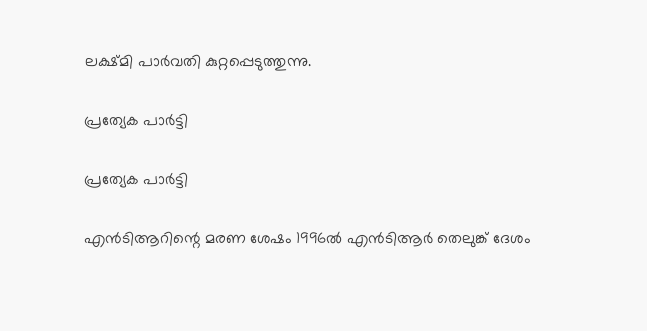ലക്ഷ്മി പാർവതി കുറ്റപ്പെടുത്തുന്നു.

പ്രത്യേക പാർട്ടി

പ്രത്യേക പാർട്ടി

എൻടിആറിന്റെ മരണ ശേഷം 1996ൽ എൻടിആർ തെലുങ്ക് ദേശം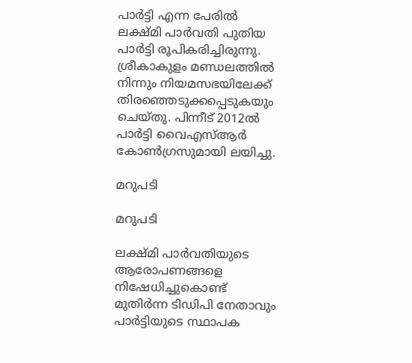പാർട്ടി എന്ന പേരിൽ ലക്ഷ്മി പാർവതി പുതിയ പാർട്ടി രൂപികരിച്ചിരുന്നു. ശ്രീകാകുളം മണ്ഡലത്തിൽ നിന്നും നിയമസഭയിലേക്ക് തിരഞ്ഞെടുക്കപ്പെടുകയും ചെയ്തു. പിന്നീട് 2012ൽ പാർട്ടി വൈഎസ്ആർ കോൺഗ്രസുമായി ലയിച്ചു.

മറുപടി

മറുപടി

ലക്ഷ്മി പാർവതിയുടെ ആരോപണങ്ങളെ നിഷേധിച്ചുകൊണ്ട് മുതിർന്ന ടിഡിപി നേതാവും പാർട്ടിയുടെ സ്ഥാപക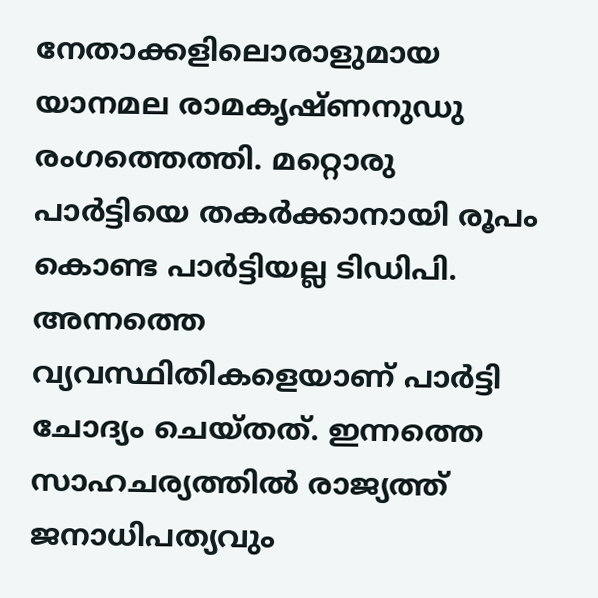നേതാക്കളിലൊരാളുമായ യാനമല രാമകൃഷ്ണനുഡു രംഗത്തെത്തി. മറ്റൊരു പാർട്ടിയെ തകർക്കാനായി രൂപം കൊണ്ട പാർട്ടിയല്ല ടിഡിപി. അന്നത്തെ വ്യവസ്ഥിതികളെയാണ് പാർട്ടി ചോദ്യം ചെയ്തത്. ഇന്നത്തെ സാഹചര്യത്തിൽ രാജ്യത്ത് ജനാധിപത്യവും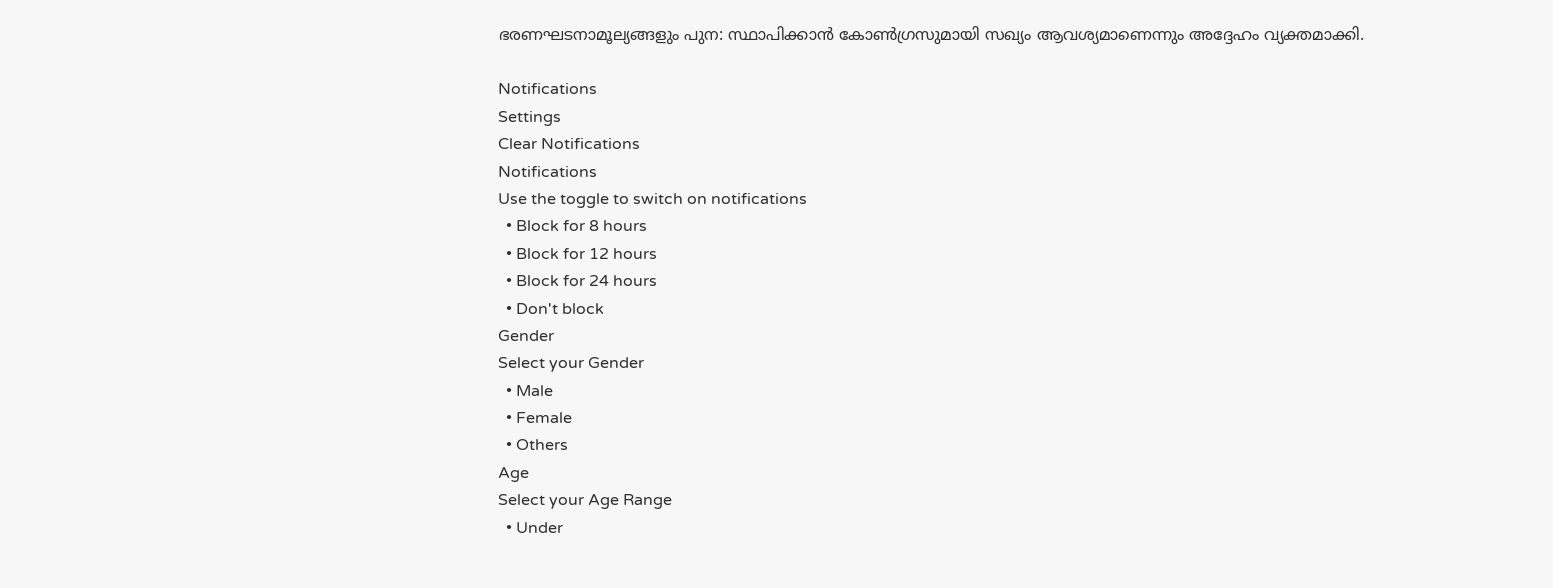ഭരണഘടനാമൂല്യങ്ങളും പുന: സ്ഥാപിക്കാൻ കോൺഗ്രസുമായി സഖ്യം ആവശ്യമാണെന്നും അദ്ദേഹം വ്യക്തമാക്കി.

Notifications
Settings
Clear Notifications
Notifications
Use the toggle to switch on notifications
  • Block for 8 hours
  • Block for 12 hours
  • Block for 24 hours
  • Don't block
Gender
Select your Gender
  • Male
  • Female
  • Others
Age
Select your Age Range
  • Under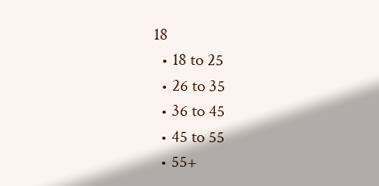18
  • 18 to 25
  • 26 to 35
  • 36 to 45
  • 45 to 55
  • 55+